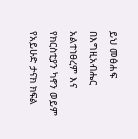ይህ መፅሐፍ በእግዚአብሔር አልተነፀረም እና የክርስቲያን ካኖን ወይም የአይሁድ ታናክ ክፍል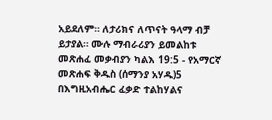አይደለም። ለታሪክና ለጥናት ዓላማ ብቻ ይታያል። ሙሉ ማብራሪያን ይመልከቱ መጽሐፈ መቃብያን ካልእ 19:5 - የአማርኛ መጽሐፍ ቅዱስ (ሰማንያ አሃዱ)5 በእግዚአብሔር ፈቃድ ተልከሃልና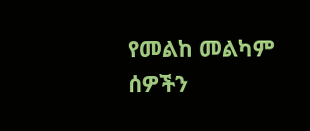የመልከ መልካም ሰዎችን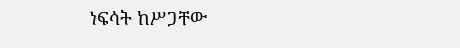ነፍሳት ከሥጋቸው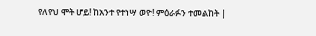የለየህ ሞት ሆይ! ከአንተ የተነሣ ወዮ! ምዕራፉን ተመልከት |